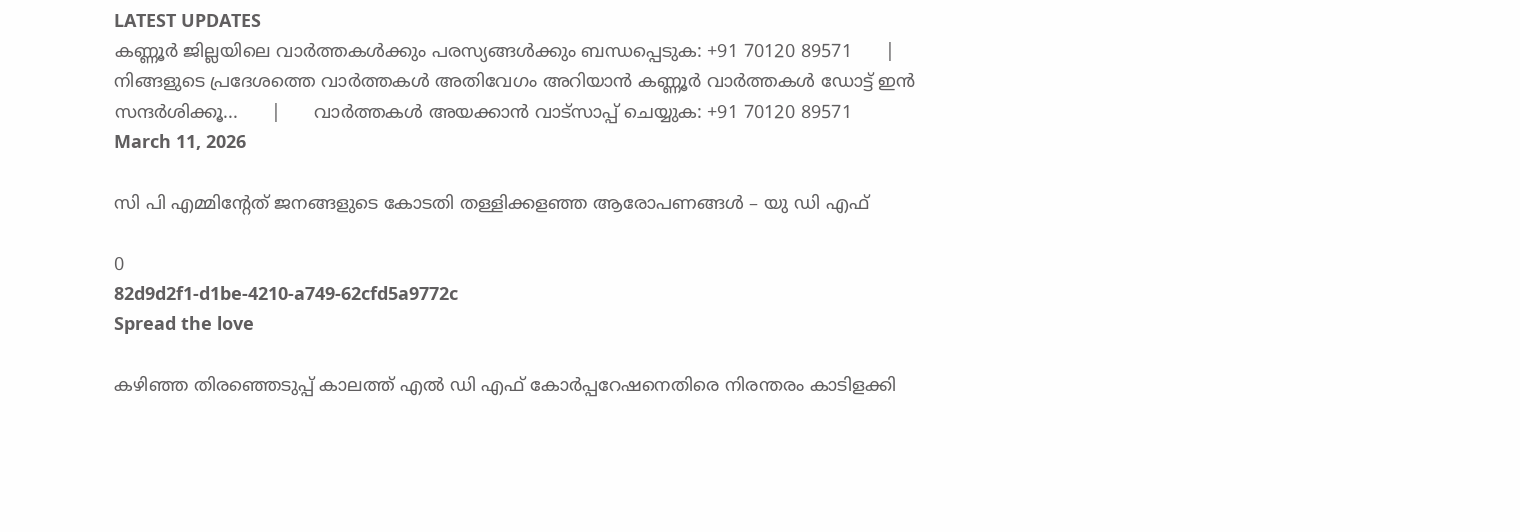LATEST UPDATES
കണ്ണൂർ ജില്ലയിലെ വാർത്തകൾക്കും പരസ്യങ്ങൾക്കും ബന്ധപ്പെടുക: +91 70120 89571      |      നിങ്ങളുടെ പ്രദേശത്തെ വാർത്തകൾ അതിവേഗം അറിയാൻ കണ്ണൂർ വാർത്തകൾ ഡോട്ട് ഇൻ സന്ദർശിക്കൂ...      |      വാർത്തകൾ അയക്കാൻ വാട്സാപ്പ് ചെയ്യുക: +91 70120 89571
March 11, 2026

സി പി എമ്മിന്‍റേത് ജനങ്ങളുടെ കോടതി തള്ളിക്കളഞ്ഞ ആരോപണങ്ങള്‍ – യു ഡി എഫ്

0
82d9d2f1-d1be-4210-a749-62cfd5a9772c
Spread the love

കഴിഞ്ഞ തിരഞ്ഞെടുപ്പ് കാലത്ത് എൽ ഡി എഫ് കോര്‍പ്പറേഷനെതിരെ നിരന്തരം കാടിളക്കി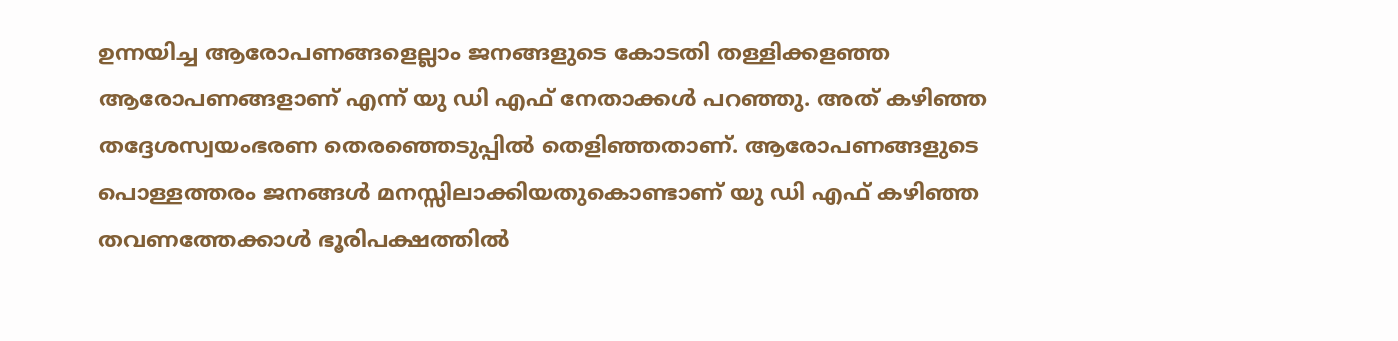ഉന്നയിച്ച ആരോപണങ്ങളെല്ലാം ജനങ്ങളുടെ കോടതി തള്ളിക്കളഞ്ഞ ആരോപണങ്ങളാണ് എന്ന് യു ഡി എഫ് നേതാക്കള്‍ പറഞ്ഞു. അത് കഴിഞ്ഞ തദ്ദേശസ്വയംഭരണ തെരഞ്ഞെടുപ്പില്‍ തെളിഞ്ഞതാണ്. ആരോപണങ്ങളുടെ പൊള്ളത്തരം ജനങ്ങള്‍ മനസ്സിലാക്കിയതുകൊണ്ടാണ് യു ഡി എഫ് കഴിഞ്ഞ തവണത്തേക്കാള്‍ ഭൂരിപക്ഷത്തില്‍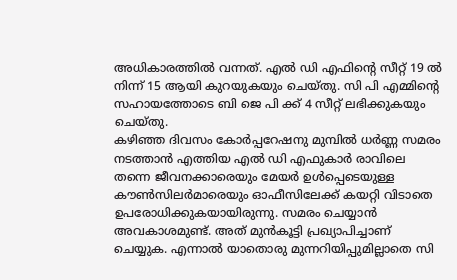അധികാരത്തില്‍ വന്നത്. എല്‍ ഡി എഫിന്‍റെ സീറ്റ് 19 ല്‍ നിന്ന് 15 ആയി കുറയുകയും ചെയ്തു. സി പി എമ്മിന്‍റെ സഹായത്തോടെ ബി ജെ പി ക്ക് 4 സീറ്റ് ലഭിക്കുകയും ചെയ്തു.
കഴിഞ്ഞ ദിവസം കോര്‍പ്പറേഷനു മുമ്പില്‍ ധര്‍ണ്ണ സമരം നടത്താന്‍ എത്തിയ എല്‍ ഡി എഫുകാര്‍ രാവിലെ തന്നെ ജീവനക്കാരെയും മേയര്‍ ഉള്‍പ്പെടെയുള്ള കൗണ്‍സിലര്‍മാരെയും ഓഫീസിലേക്ക് കയറ്റി വിടാതെ ഉപരോധിക്കുകയായിരുന്നു. സമരം ചെയ്യാന്‍ അവകാശമുണ്ട്. അത് മുന്‍കൂട്ടി പ്രഖ്യാപിച്ചാണ് ചെയ്യുക. എന്നാല്‍ യാതൊരു മുന്നറിയിപ്പുമില്ലാതെ സി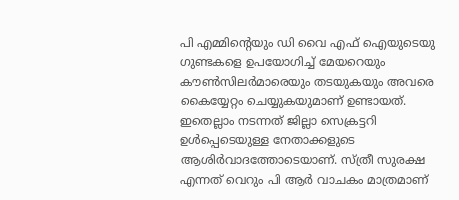പി എമ്മിന്‍റെയും ഡി വൈ എഫ് ഐയുടെയു ഗുണ്ടകളെ ഉപയോഗിച്ച് മേയറെയും കൗണ്‍സിലര്‍മാരെയും തടയുകയും അവരെ കൈയ്യേറ്റം ചെയ്യുകയുമാണ് ഉണ്ടായത്. ഇതെല്ലാം നടന്നത് ജില്ലാ സെക്രട്ടറി ഉള്‍പ്പെടെയുള്ള നേതാക്കളുടെ ആശിര്‍വാദത്തോടെയാണ്. സ്ത്രീ സുരക്ഷ എന്നത് വെറും പി ആര്‍ വാചകം മാത്രമാണ്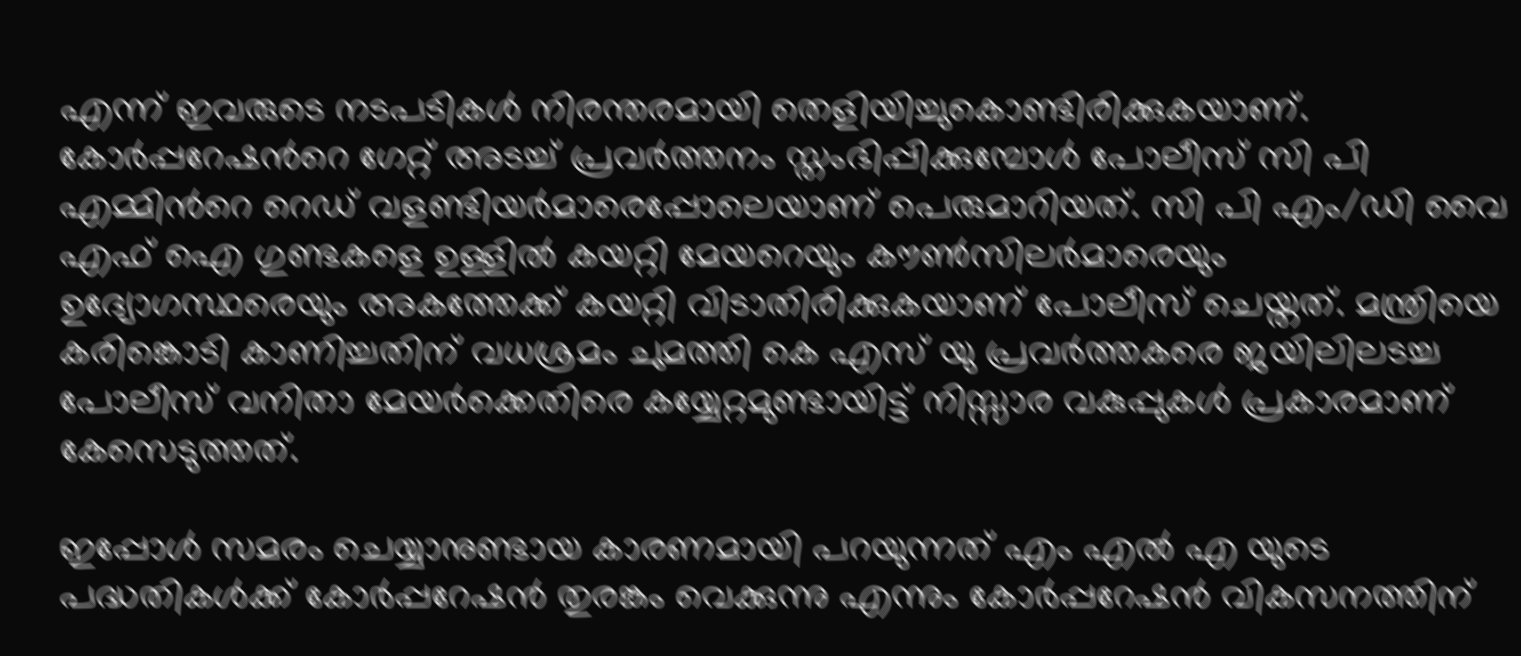എന്ന് ഇവരുടെ നടപടികള്‍ നിരന്തരമായി തെളിയിച്ചുകൊണ്ടിരിക്കുകയാണ്. കോര്‍പ്പറേഷന്‍റെ ഗേറ്റ് അടച്ച് പ്രവര്‍ത്തനം സ്തംഭിപ്പിക്കുമ്പോള്‍ പോലീസ് സി പി എമ്മിന്‍റെ റെഡ് വളണ്ടിയര്‍മാരെപ്പോലെയാണ് പെരുമാറിയത്. സി പി എം/ഡി വൈ എഫ് ഐ ഗുണ്ടകളെ ഉള്ളില്‍ കയറ്റി മേയറെയും കൗണ്‍സിലര്‍മാരെയും ഉദ്യോഗസ്ഥരെയും അകത്തേക്ക് കയറ്റി വിടാതിരിക്കുകയാണ് പോലീസ് ചെയ്തത്. മന്ത്രിയെ കരിങ്കൊടി കാണിച്ചതിന് വധശ്രമം ചുമത്തി കെ എസ് യു പ്രവര്‍ത്തകരെ ജയിലിലടച്ച പോലീസ് വനിതാ മേയര്‍ക്കെതിരെ കയ്യേറ്റമുണ്ടായിട്ട് നിസ്സാര വകുപ്പുകള്‍ പ്രകാരമാണ് കേസെടുത്തത്.

ഇപ്പോള്‍ സമരം ചെയ്യാനുണ്ടായ കാരണമായി പറയുന്നത് എം എല്‍ എ യുടെ പദ്ധതികള്‍ക്ക് കോര്‍പ്പറേഷന്‍ തുരങ്കം വെക്കുന്നു എന്നും കോര്‍പ്പറേഷന്‍ വികസനത്തിന്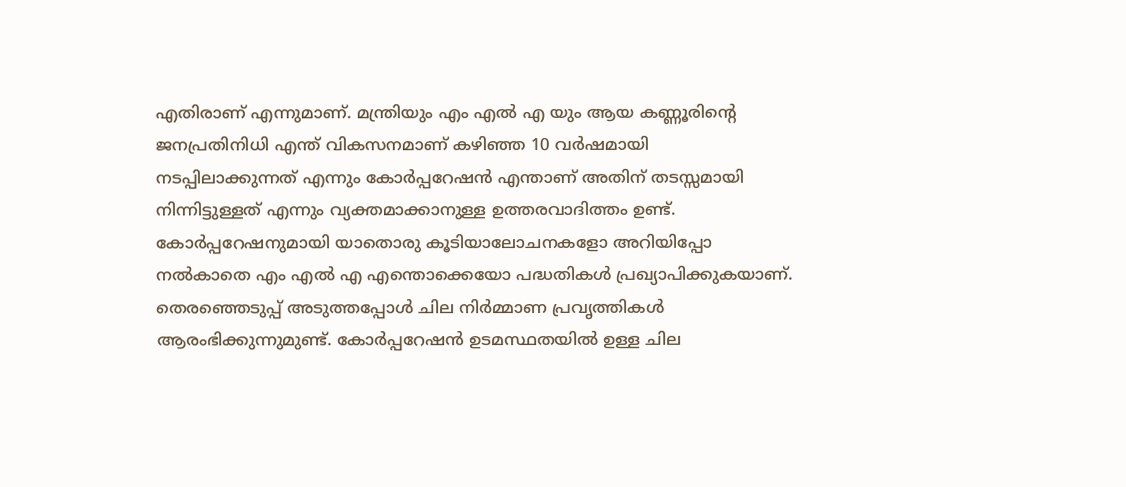എതിരാണ് എന്നുമാണ്. മന്ത്രിയും എം എല്‍ എ യും ആയ കണ്ണൂരിന്‍റെ ജനപ്രതിനിധി എന്ത് വികസനമാണ് കഴിഞ്ഞ 10 വര്‍ഷമായി നടപ്പിലാക്കുന്നത് എന്നും കോര്‍പ്പറേഷന്‍ എന്താണ് അതിന് തടസ്സമായി നിന്നിട്ടുള്ളത് എന്നും വ്യക്തമാക്കാനുള്ള ഉത്തരവാദിത്തം ഉണ്ട്.
കോര്‍പ്പറേഷനുമായി യാതൊരു കൂടിയാലോചനകളോ അറിയിപ്പോ നല്‍കാതെ എം എല്‍ എ എന്തൊക്കെയോ പദ്ധതികള്‍ പ്രഖ്യാപിക്കുകയാണ്. തെരഞ്ഞെടുപ്പ് അടുത്തപ്പോള്‍ ചില നിര്‍മ്മാണ പ്രവൃത്തികള്‍ ആരംഭിക്കുന്നുമുണ്ട്. കോര്‍പ്പറേഷന്‍ ഉടമസ്ഥതയില്‍ ഉള്ള ചില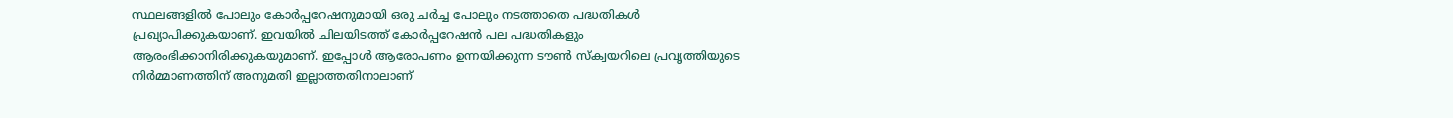സ്ഥലങ്ങളില്‍ പോലും കോര്‍പ്പറേഷനുമായി ഒരു ചര്‍ച്ച പോലും നടത്താതെ പദ്ധതികള്‍ പ്രഖ്യാപിക്കുകയാണ്. ഇവയില്‍ ചിലയിടത്ത് കോര്‍പ്പറേഷന്‍ പല പദ്ധതികളും ആരംഭിക്കാനിരിക്കുകയുമാണ്. ഇപ്പോള്‍ ആരോപണം ഉന്നയിക്കുന്ന ടൗണ്‍ സ്ക്വയറിലെ പ്രവൃത്തിയുടെ നിര്‍മ്മാണത്തിന് അനുമതി ഇല്ലാത്തതിനാലാണ്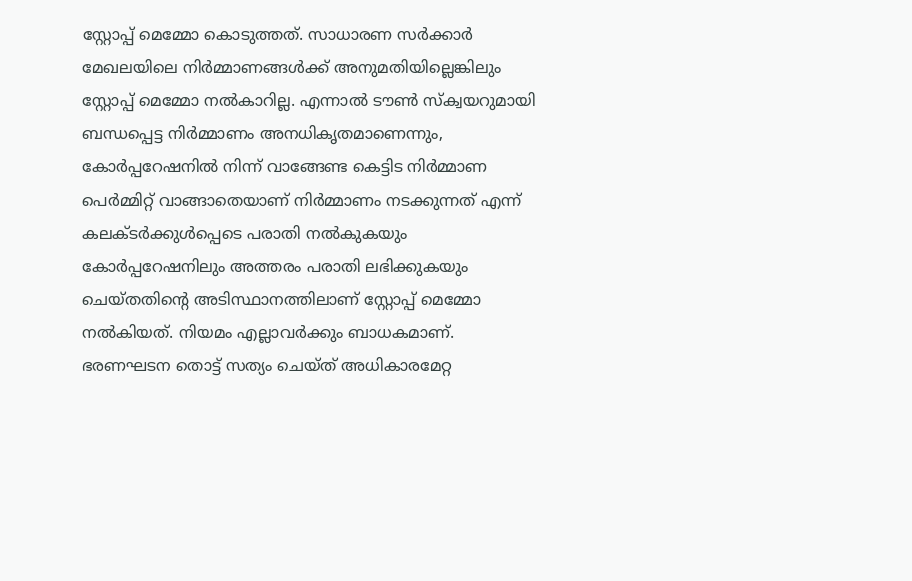സ്റ്റോപ്പ് മെമ്മോ കൊടുത്തത്. സാധാരണ സര്‍ക്കാര്‍ മേഖലയിലെ നിര്‍മ്മാണങ്ങള്‍ക്ക് അനുമതിയില്ലെങ്കിലും സ്റ്റോപ്പ് മെമ്മോ നല്‍കാറില്ല. എന്നാല്‍ ടൗണ്‍ സ്ക്വയറുമായി ബന്ധപ്പെട്ട നിര്‍മ്മാണം അനധികൃതമാണെന്നും, കോര്‍പ്പറേഷനില്‍ നിന്ന് വാങ്ങേണ്ട കെട്ടിട നിര്‍മ്മാണ പെര്‍മ്മിറ്റ് വാങ്ങാതെയാണ് നിര്‍മ്മാണം നടക്കുന്നത് എന്ന് കലക്ടര്‍ക്കുള്‍പ്പെടെ പരാതി നല്‍കുകയും കോര്‍പ്പറേഷനിലും അത്തരം പരാതി ലഭിക്കുകയും ചെയ്തതിന്‍റെ അടിസ്ഥാനത്തിലാണ് സ്റ്റോപ്പ് മെമ്മോ നല്‍കിയത്. നിയമം എല്ലാവര്‍ക്കും ബാധകമാണ്. ഭരണഘടന തൊട്ട് സത്യം ചെയ്ത് അധികാരമേറ്റ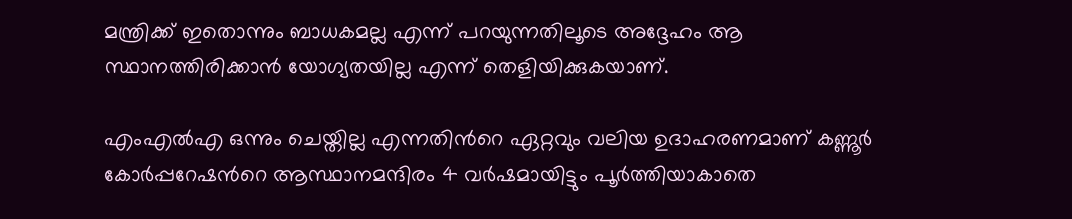മന്ത്രിക്ക് ഇതൊന്നും ബാധകമല്ല എന്ന് പറയുന്നതിലൂടെ അദ്ദേഹം ആ സ്ഥാനത്തിരിക്കാന്‍ യോഗ്യതയില്ല എന്ന് തെളിയിക്കുകയാണ്.

എംഎല്‍എ ഒന്നും ചെയ്തില്ല എന്നതിന്‍റെ ഏറ്റവും വലിയ ഉദാഹരണമാണ് കണ്ണൂര്‍ കോര്‍പ്പറേഷന്‍റെ ആസ്ഥാനമന്ദിരം 4 വര്‍ഷമായിട്ടും പൂര്‍ത്തിയാകാതെ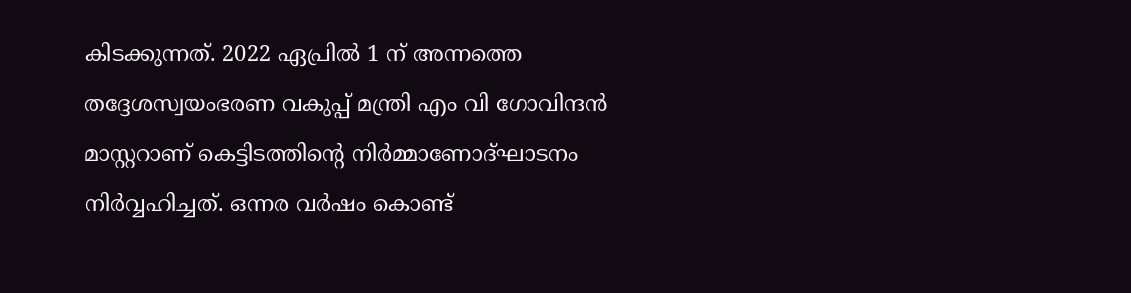കിടക്കുന്നത്. 2022 ഏപ്രില്‍ 1 ന് അന്നത്തെ തദ്ദേശസ്വയംഭരണ വകുപ്പ് മന്ത്രി എം വി ഗോവിന്ദന്‍ മാസ്റ്ററാണ് കെട്ടിടത്തിന്‍റെ നിര്‍മ്മാണോദ്ഘാടനം നിര്‍വ്വഹിച്ചത്. ഒന്നര വര്‍ഷം കൊണ്ട്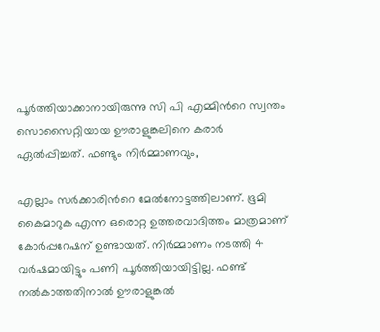പൂര്‍ത്തിയാക്കാനായിരുന്നു സി പി എമ്മിന്‍റെ സ്വന്തം സൊസൈറ്റിയായ ഊരാളുങ്കലിനെ കരാര്‍ ഏല്‍പ്പിച്ചത്. ഫണ്ടും നിര്‍മ്മാണവും,

എല്ലാം സര്‍ക്കാരിന്‍റെ മേല്‍നോട്ടത്തിലാണ്. ഭൂമി കൈമാറുക എന്ന ഒരൊറ്റ ഉത്തരവാദിത്തം മാത്രമാണ് കോര്‍പ്പറേഷന് ഉണ്ടായത്. നിര്‍മ്മാണം നടത്തി 4 വര്‍ഷമായിട്ടും പണി പൂര്‍ത്തിയായിട്ടില്ല. ഫണ്ട് നല്‍കാത്തതിനാല്‍ ഊരാളുങ്കല്‍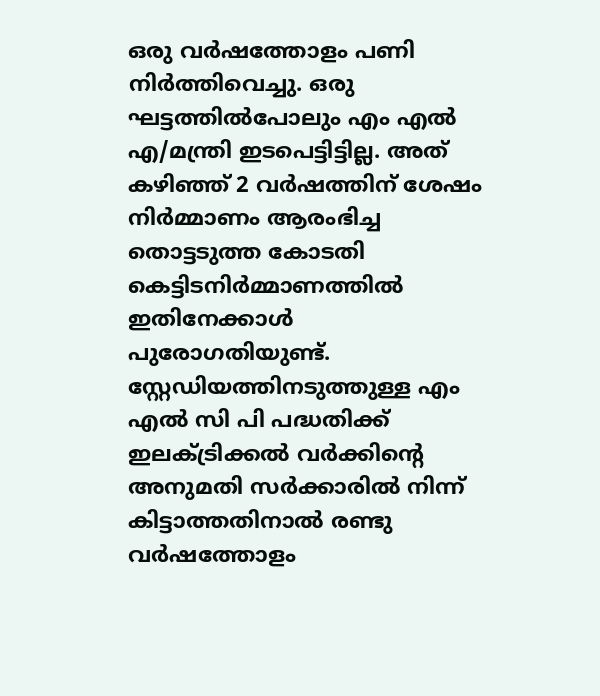ഒരു വര്‍ഷത്തോളം പണി നിര്‍ത്തിവെച്ചു. ഒരു ഘട്ടത്തില്‍പോലും എം എല്‍ എ/മന്ത്രി ഇടപെട്ടിട്ടില്ല. അത് കഴിഞ്ഞ് 2 വര്‍ഷത്തിന് ശേഷം നിര്‍മ്മാണം ആരംഭിച്ച തൊട്ടടുത്ത കോടതി കെട്ടിടനിര്‍മ്മാണത്തില്‍ ഇതിനേക്കാള്‍ പുരോഗതിയുണ്ട്. സ്റ്റേഡിയത്തിനടുത്തുള്ള എം എല്‍ സി പി പദ്ധതിക്ക് ഇലക്ട്രിക്കല്‍ വര്‍ക്കിന്‍റെ അനുമതി സര്‍ക്കാരില്‍ നിന്ന് കിട്ടാത്തതിനാല്‍ രണ്ടു വര്‍ഷത്തോളം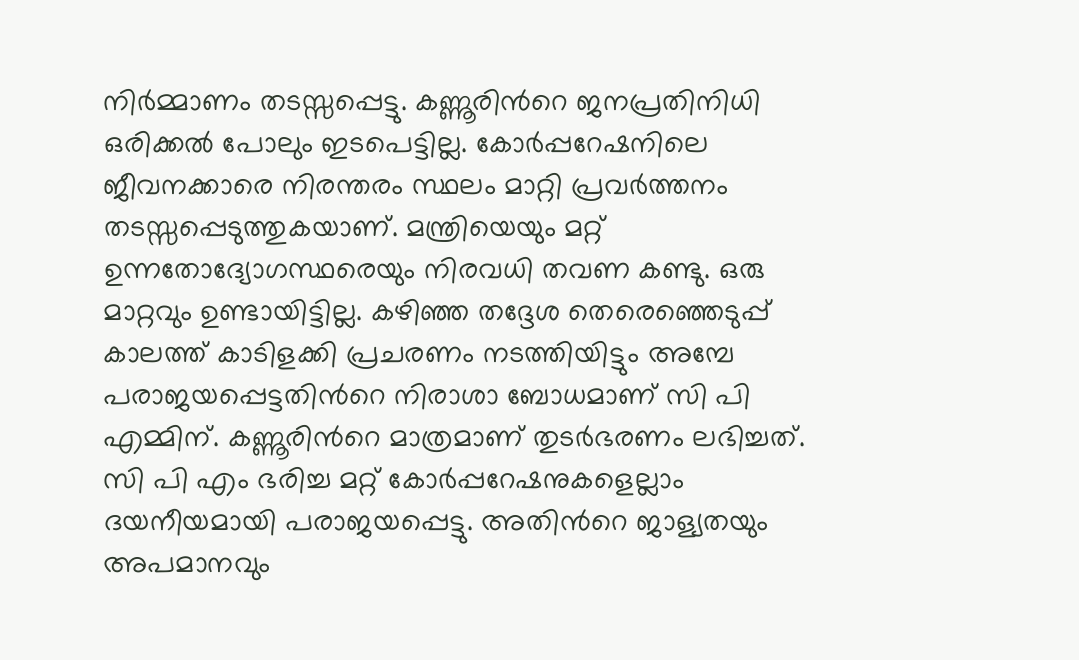നിര്‍മ്മാണം തടസ്സപ്പെട്ടു. കണ്ണൂരിന്‍റെ ജനപ്രതിനിധി ഒരിക്കല്‍ പോലും ഇടപെട്ടില്ല. കോര്‍പ്പറേഷനിലെ ജീവനക്കാരെ നിരന്തരം സ്ഥലം മാറ്റി പ്രവര്‍ത്തനം തടസ്സപ്പെടുത്തുകയാണ്. മന്ത്രിയെയും മറ്റ് ഉന്നതോദ്യോഗസ്ഥരെയും നിരവധി തവണ കണ്ടു. ഒരു മാറ്റവും ഉണ്ടായിട്ടില്ല. കഴിഞ്ഞ തദ്ദേശ തെരെഞ്ഞെടുപ്പ് കാലത്ത് കാടിളക്കി പ്രചരണം നടത്തിയിട്ടും അമ്പേ പരാജയപ്പെട്ടതിന്‍റെ നിരാശാ ബോധമാണ് സി പി എമ്മിന്. കണ്ണൂരിന്‍റെ മാത്രമാണ് തുടര്‍ഭരണം ലഭിച്ചത്. സി പി എം ഭരിച്ച മറ്റ് കോര്‍പ്പറേഷനുകളെല്ലാം ദയനീയമായി പരാജയപ്പെട്ടു. അതിന്‍റെ ജാള്യതയും അപമാനവും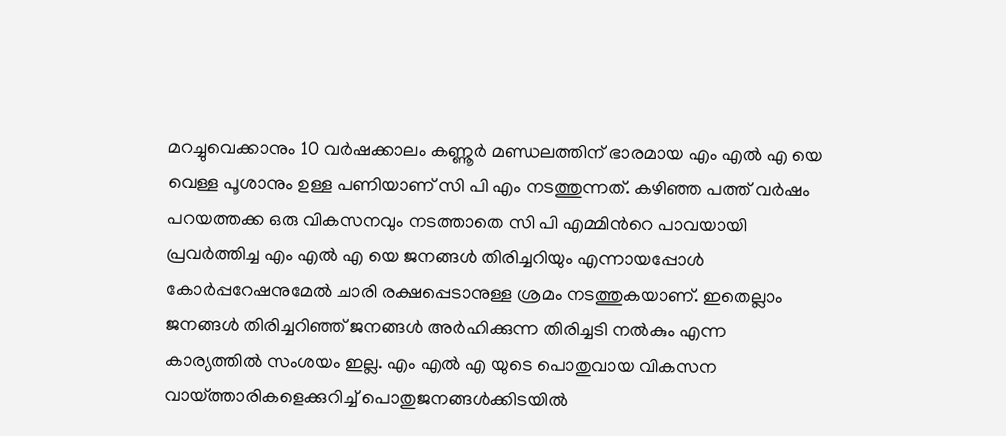മറച്ചുവെക്കാനും 10 വര്‍ഷക്കാലം കണ്ണൂര്‍ മണ്ഡലത്തിന് ഭാരമായ എം എല്‍ എ യെ വെള്ള പൂശാനും ഉള്ള പണിയാണ് സി പി എം നടത്തുന്നത്. കഴിഞ്ഞ പത്ത് വര്‍ഷം പറയത്തക്ക ഒരു വികസനവും നടത്താതെ സി പി എമ്മിന്‍റെ പാവയായി പ്രവര്‍ത്തിച്ച എം എല്‍ എ യെ ജനങ്ങള്‍ തിരിച്ചറിയും എന്നായപ്പോള്‍ കോര്‍പ്പറേഷനുമേല്‍ ചാരി രക്ഷപ്പെടാനുള്ള ശ്രമം നടത്തുകയാണ്. ഇതെല്ലാം ജനങ്ങള്‍ തിരിച്ചറിഞ്ഞ് ജനങ്ങള്‍ അര്‍ഹിക്കുന്ന തിരിച്ചടി നല്‍കും എന്ന കാര്യത്തില്‍ സംശയം ഇല്ല. എം എല്‍ എ യുടെ പൊതുവായ വികസന വായ്ത്താരികളെക്കുറിച്ച് പൊതുജനങ്ങള്‍ക്കിടയില്‍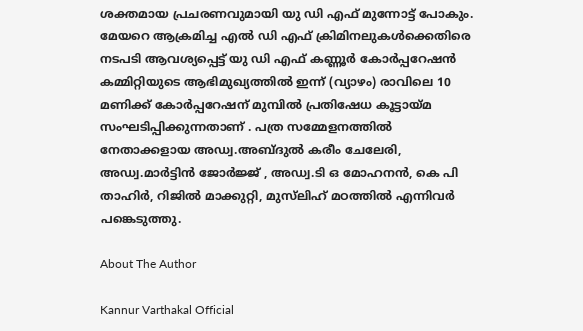ശക്തമായ പ്രചരണവുമായി യു ഡി എഫ് മുന്നോട്ട് പോകും. മേയറെ ആക്രമിച്ച എൽ ഡി എഫ് ക്രിമിനലുകൾക്കെതിരെ നടപടി ആവശ്യപ്പെട്ട് യു ഡി എഫ് കണ്ണൂർ കോർപ്പറേഷൻ കമ്മിറ്റിയുടെ ആഭിമുഖ്യത്തിൽ ഇന്ന് (വ്യാഴം) രാവിലെ 10 മണിക്ക് കോർപ്പറേഷന് മുമ്പിൽ പ്രതിഷേധ കൂട്ടായ്മ സംഘടിപ്പിക്കുന്നതാണ് . പത്ര സമ്മേളനത്തിൽ നേതാക്കളായ അഡ്വ.അബ്ദുൽ കരീം ചേലേരി, അഡ്വ.മാർട്ടിൻ ജോർജ്ജ് , അഡ്വ.ടി ഒ മോഹനൻ, കെ പി താഹിർ, റിജിൽ മാക്കുറ്റി, മുസ്‌ലിഹ്‌ മഠത്തിൽ എന്നിവർ പങ്കെടുത്തു.

About The Author

Kannur Varthakal Official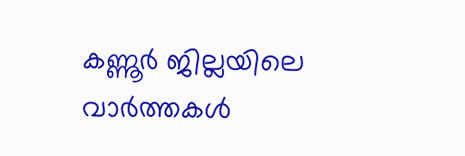കണ്ണൂർ ജില്ലയിലെ വാർത്തകൾ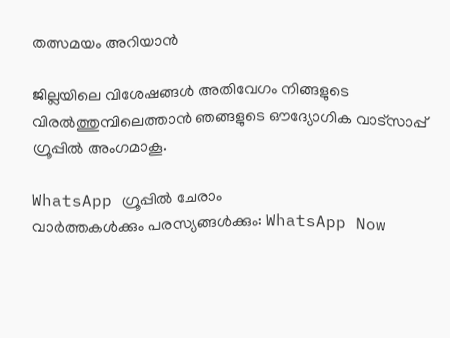തത്സമയം അറിയാൻ

ജില്ലയിലെ വിശേഷങ്ങൾ അതിവേഗം നിങ്ങളുടെ വിരൽത്തുമ്പിലെത്താൻ ഞങ്ങളുടെ ഔദ്യോഗിക വാട്സാപ്പ് ഗ്രൂപ്പിൽ അംഗമാകൂ.

WhatsApp ഗ്രൂപ്പിൽ ചേരാം
വാർത്തകൾക്കും പരസ്യങ്ങൾക്കും: WhatsApp Now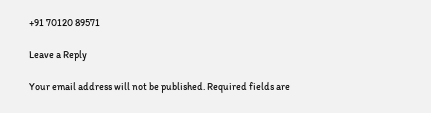+91 70120 89571

Leave a Reply

Your email address will not be published. Required fields are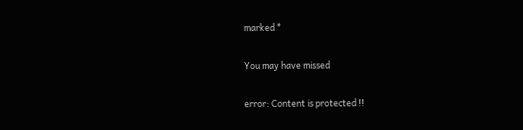marked *

You may have missed

error: Content is protected !!